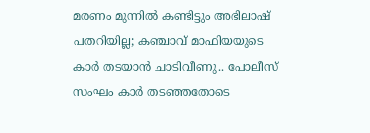മരണം മുന്നില്‍ കണ്ടിട്ടും അഭിലാഷ് പതറിയില്ല; കഞ്ചാവ് മാഫിയയുടെ കാര്‍ തടയാന്‍ ചാടിവീണു.. പോലീസ് സംഘം കാര്‍ തടഞ്ഞതോടെ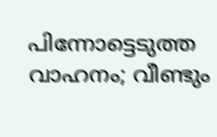പിന്നോട്ടെടുത്ത വാഹനം; വീണ്ടും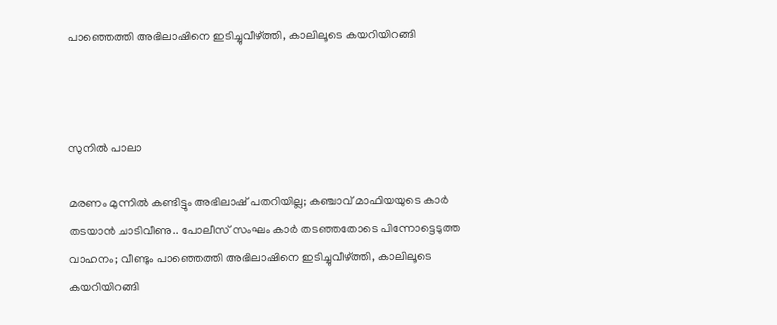പാഞ്ഞെത്തി അഭിലാഷിനെ ഇടിച്ചുവീഴ്ത്തി, കാലിലൂടെ കയറിയിറങ്ങി



സുനില്‍ പാലാ

മരണം മുന്നില്‍ കണ്ടിട്ടും അഭിലാഷ് പതറിയില്ല; കഞ്ചാവ് മാഫിയയുടെ കാര്‍ തടയാന്‍ ചാടിവീണു.. പോലീസ് സംഘം കാര്‍ തടഞ്ഞതോടെ പിന്നോട്ടെടുത്ത വാഹനം; വീണ്ടും പാഞ്ഞെത്തി അഭിലാഷിനെ ഇടിച്ചുവീഴ്ത്തി, കാലിലൂടെ കയറിയിറങ്ങി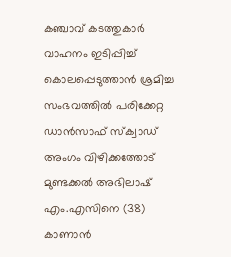കഞ്ചാവ് കടത്തുകാര്‍ വാഹനം ഇടിപ്പിച്ച് കൊലപ്പെടുത്താന്‍ ശ്രമിച്ച സംഭവത്തില്‍ പരിക്കേറ്റ ഡാന്‍സാഫ് സ്‌ക്വാഡ് അംഗം വിഴിക്കത്തോട് മുണ്ടക്കല്‍ അഭിലാഷ് എം.എസിനെ (38) കാണാന്‍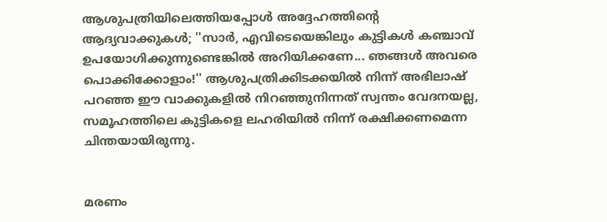ആശുപത്രിയിലെത്തിയപ്പോള്‍ അദ്ദേഹത്തിന്റെ ആദ്യവാക്കുകള്‍; ''സാര്‍, എവിടെയെങ്കിലും കുട്ടികള്‍ കഞ്ചാവ് ഉപയോഗിക്കുന്നുണ്ടെങ്കില്‍ അറിയിക്കണേ... ഞങ്ങള്‍ അവരെ പൊക്കിക്കോളാം!'' ആശുപത്രിക്കിടക്കയില്‍ നിന്ന് അഭിലാഷ് പറഞ്ഞ ഈ വാക്കുകളില്‍ നിറഞ്ഞുനിന്നത് സ്വന്തം വേദനയല്ല, സമൂഹത്തിലെ കുട്ടികളെ ലഹരിയില്‍ നിന്ന് രക്ഷിക്കണമെന്ന ചിന്തയായിരുന്നു.


മരണം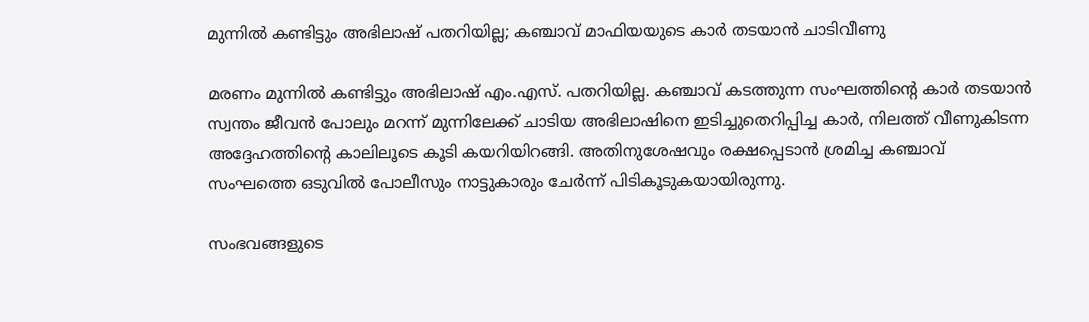മുന്നില്‍ കണ്ടിട്ടും അഭിലാഷ് പതറിയില്ല; കഞ്ചാവ് മാഫിയയുടെ കാര്‍ തടയാന്‍ ചാടിവീണു

മരണം മുന്നില്‍ കണ്ടിട്ടും അഭിലാഷ് എം.എസ്. പതറിയില്ല. കഞ്ചാവ് കടത്തുന്ന സംഘത്തിന്റെ കാര്‍ തടയാന്‍ സ്വന്തം ജീവന്‍ പോലും മറന്ന് മുന്നിലേക്ക് ചാടിയ അഭിലാഷിനെ ഇടിച്ചുതെറിപ്പിച്ച കാര്‍, നിലത്ത് വീണുകിടന്ന അദ്ദേഹത്തിന്റെ കാലിലൂടെ കൂടി കയറിയിറങ്ങി. അതിനുശേഷവും രക്ഷപ്പെടാന്‍ ശ്രമിച്ച കഞ്ചാവ് സംഘത്തെ ഒടുവില്‍ പോലീസും നാട്ടുകാരും ചേര്‍ന്ന് പിടികൂടുകയായിരുന്നു.

സംഭവങ്ങളുടെ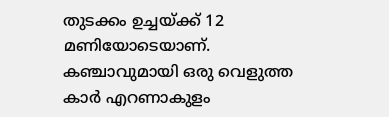തുടക്കം ഉച്ചയ്ക്ക് 12 മണിയോടെയാണ്. കഞ്ചാവുമായി ഒരു വെളുത്ത കാര്‍ എറണാകുളം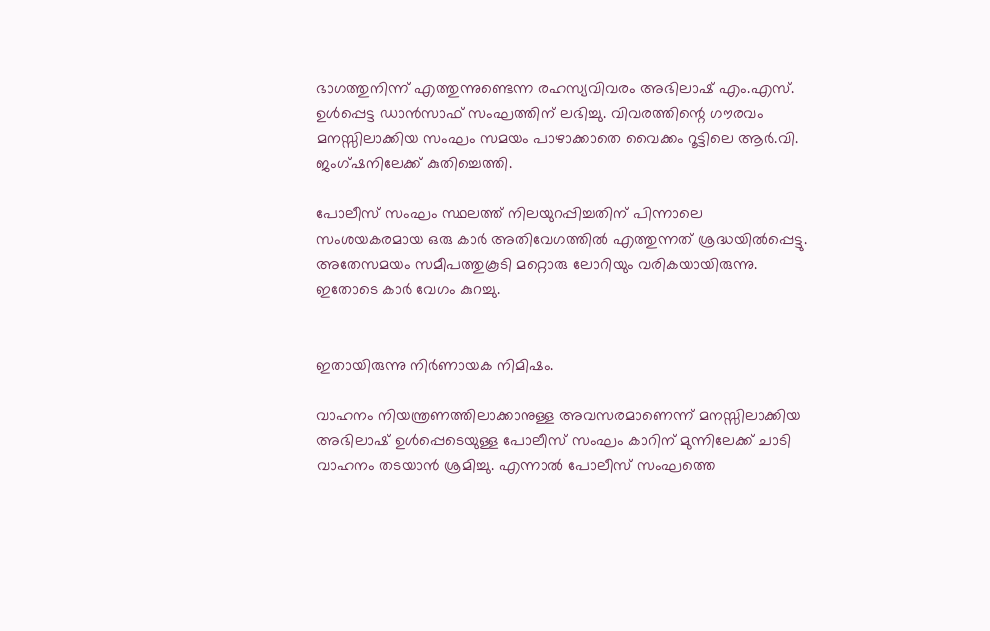ഭാഗത്തുനിന്ന് എത്തുന്നുണ്ടെന്ന രഹസ്യവിവരം അഭിലാഷ് എം.എസ്. ഉള്‍പ്പെട്ട ഡാന്‍സാഫ് സംഘത്തിന് ലഭിച്ചു. വിവരത്തിന്റെ ഗൗരവം മനസ്സിലാക്കിയ സംഘം സമയം പാഴാക്കാതെ വൈക്കം റൂട്ടിലെ ആര്‍.വി. ജംഗ്ഷനിലേക്ക് കുതിച്ചെത്തി.

പോലീസ് സംഘം സ്ഥലത്ത് നിലയുറപ്പിച്ചതിന് പിന്നാലെ സംശയകരമായ ഒരു കാര്‍ അതിവേഗത്തില്‍ എത്തുന്നത് ശ്രദ്ധയില്‍പ്പെട്ടു. അതേസമയം സമീപത്തുകൂടി മറ്റൊരു ലോറിയും വരികയായിരുന്നു. ഇതോടെ കാര്‍ വേഗം കുറച്ചു.


ഇതായിരുന്നു നിര്‍ണായക നിമിഷം.

വാഹനം നിയന്ത്രണത്തിലാക്കാനുള്ള അവസരമാണെന്ന് മനസ്സിലാക്കിയ അഭിലാഷ് ഉള്‍പ്പെടെയുള്ള പോലീസ് സംഘം കാറിന് മുന്നിലേക്ക് ചാടി വാഹനം തടയാന്‍ ശ്രമിച്ചു. എന്നാല്‍ പോലീസ് സംഘത്തെ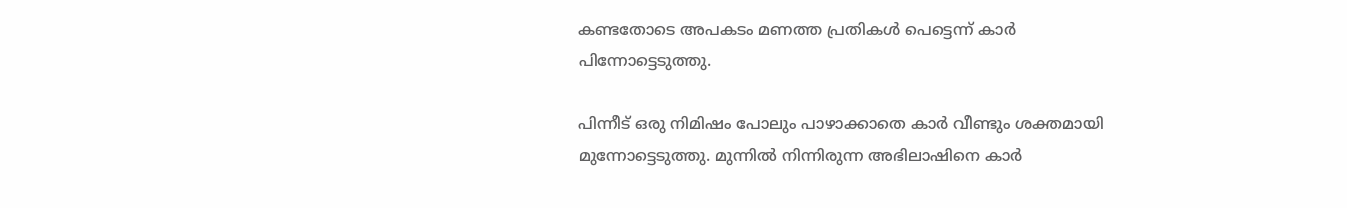കണ്ടതോടെ അപകടം മണത്ത പ്രതികള്‍ പെട്ടെന്ന് കാര്‍ പിന്നോട്ടെടുത്തു.

പിന്നീട് ഒരു നിമിഷം പോലും പാഴാക്കാതെ കാര്‍ വീണ്ടും ശക്തമായി മുന്നോട്ടെടുത്തു. മുന്നില്‍ നിന്നിരുന്ന അഭിലാഷിനെ കാര്‍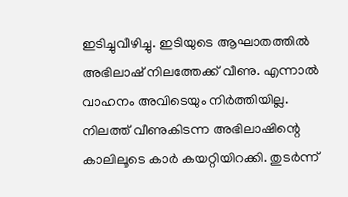ഇടിച്ചുവീഴിച്ചു. ഇടിയുടെ ആഘാതത്തില്‍ അഭിലാഷ് നിലത്തേക്ക് വീണു. എന്നാല്‍ വാഹനം അവിടെയും നിര്‍ത്തിയില്ല. നിലത്ത് വീണുകിടന്ന അഭിലാഷിന്റെ കാലിലൂടെ കാര്‍ കയറ്റിയിറക്കി. തുടര്‍ന്ന്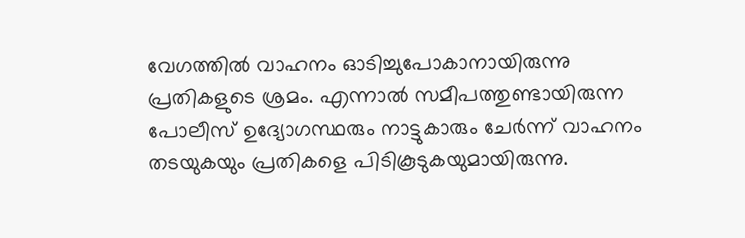വേഗത്തില്‍ വാഹനം ഓടിച്ചുപോകാനായിരുന്നു പ്രതികളുടെ ശ്രമം. എന്നാല്‍ സമീപത്തുണ്ടായിരുന്ന പോലീസ് ഉദ്യോഗസ്ഥരും നാട്ടുകാരും ചേര്‍ന്ന് വാഹനം തടയുകയും പ്രതികളെ പിടികൂടുകയുമായിരുന്നു.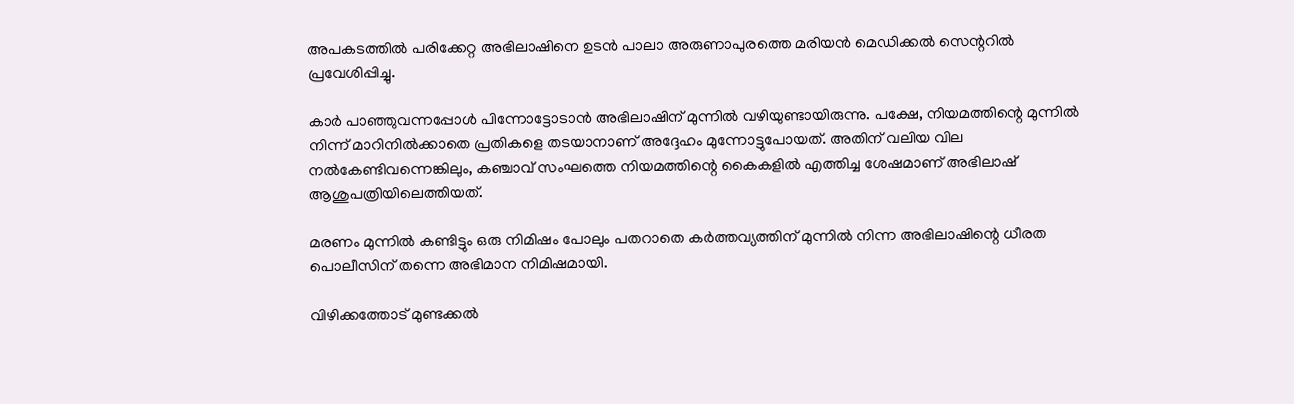അപകടത്തില്‍ പരിക്കേറ്റ അഭിലാഷിനെ ഉടന്‍ പാലാ അരുണാപുരത്തെ മരിയന്‍ മെഡിക്കല്‍ സെന്ററില്‍ പ്രവേശിപ്പിച്ചു.

കാര്‍ പാഞ്ഞുവന്നപ്പോള്‍ പിന്നോട്ടോടാന്‍ അഭിലാഷിന് മുന്നില്‍ വഴിയുണ്ടായിരുന്നു. പക്ഷേ, നിയമത്തിന്റെ മുന്നില്‍ നിന്ന് മാറിനില്‍ക്കാതെ പ്രതികളെ തടയാനാണ് അദ്ദേഹം മുന്നോട്ടുപോയത്. അതിന് വലിയ വില നല്‍കേണ്ടിവന്നെങ്കിലും, കഞ്ചാവ് സംഘത്തെ നിയമത്തിന്റെ കൈകളില്‍ എത്തിച്ച ശേഷമാണ് അഭിലാഷ് ആശുപത്രിയിലെത്തിയത്.

മരണം മുന്നില്‍ കണ്ടിട്ടും ഒരു നിമിഷം പോലും പതറാതെ കര്‍ത്തവ്യത്തിന് മുന്നില്‍ നിന്ന അഭിലാഷിന്റെ ധീരത പൊലീസിന് തന്നെ അഭിമാന നിമിഷമായി.

വിഴിക്കത്തോട് മുണ്ടക്കല്‍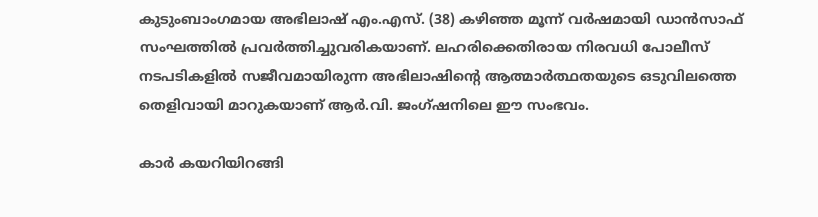കുടുംബാംഗമായ അഭിലാഷ് എം.എസ്. (38) കഴിഞ്ഞ മൂന്ന് വര്‍ഷമായി ഡാന്‍സാഫ് സംഘത്തില്‍ പ്രവര്‍ത്തിച്ചുവരികയാണ്. ലഹരിക്കെതിരായ നിരവധി പോലീസ് നടപടികളില്‍ സജീവമായിരുന്ന അഭിലാഷിന്റെ ആത്മാര്‍ത്ഥതയുടെ ഒടുവിലത്തെ തെളിവായി മാറുകയാണ് ആര്‍.വി. ജംഗ്ഷനിലെ ഈ സംഭവം.

കാര്‍ കയറിയിറങ്ങി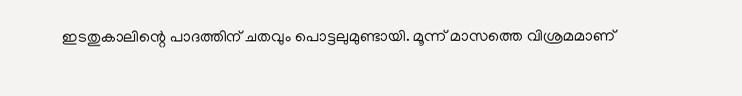ഇടതുകാലിന്റെ പാദത്തിന് ചതവും പൊട്ടലുമുണ്ടായി. മൂന്ന് മാസത്തെ വിശ്രമമാണ്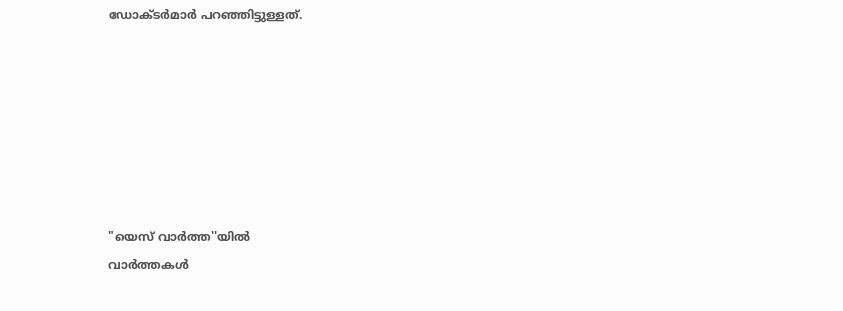ഡോക്ടര്‍മാര്‍ പറഞ്ഞിട്ടുള്ളത്.







"യെസ് വാർത്ത''യിൽ
വാർത്തകൾ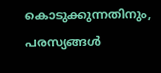കൊടുക്കുന്നതിനും,
പരസ്യങ്ങൾ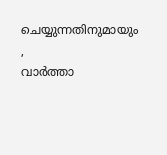ചെയ്യുന്നതിനുമായും ,
വാർത്താ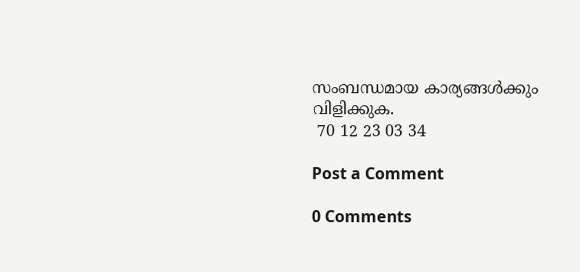സംബന്ധമായ കാര്യങ്ങൾക്കും
വിളിക്കുക.
 70 12 23 03 34

Post a Comment

0 Comments